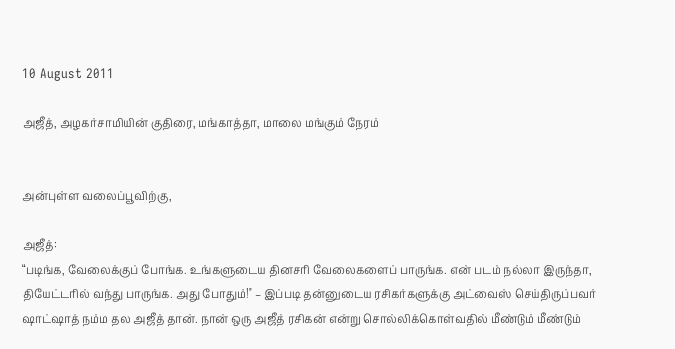10 August 2011

அஜீத், அழகர்சாமியின் குதிரை, மங்காத்தா, மாலை மங்கும் நேரம்


அன்புள்ள வலைப்பூவிற்கு,

அஜீத்:
“படிங்க, வேலைக்குப் போங்க. உங்களுடைய தினசரி வேலைகளைப் பாருங்க. என் படம் நல்லா இருந்தா, தியேட்டரில் வந்து பாருங்க. அது போதும்!'' – இப்படி தன்னுடைய ரசிகர்களுக்கு அட்வைஸ் செய்திருப்பவர் ஷாட்ஷாத் நம்ம தல அஜீத் தான். நான் ஒரு அஜீத் ரசிகன் என்று சொல்லிக்கொள்வதில் மீண்டும் மீண்டும்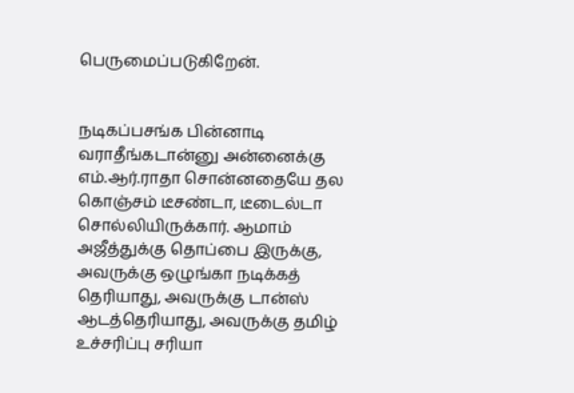பெருமைப்படுகிறேன்.


நடிகப்பசங்க பின்னாடி வராதீங்கடான்னு அன்னைக்கு எம்.ஆர்.ராதா சொன்னதையே தல கொஞ்சம் டீசண்டா, டீடைல்டா சொல்லியிருக்கார். ஆமாம் அஜீத்துக்கு தொப்பை இருக்கு, அவருக்கு ஒழுங்கா நடிக்கத் தெரியாது, அவருக்கு டான்ஸ் ஆடத்தெரியாது, அவருக்கு தமிழ் உச்சரிப்பு சரியா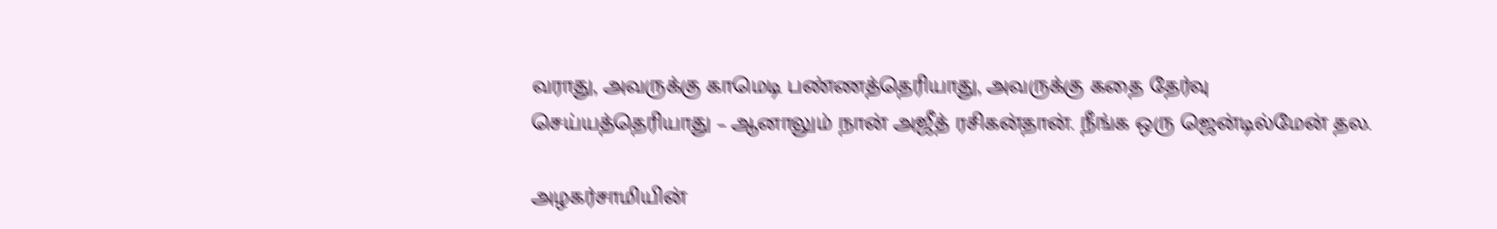வராது, அவருக்கு காமெடி பண்ணத்தெரியாது, அவருக்கு கதை தேர்வு செய்யத்தெரியாது – ஆனாலும் நான் அஜீத் ரசிகன்தான். நீங்க ஒரு ஜென்டில்மேன் தல.

அழகர்சாமியின்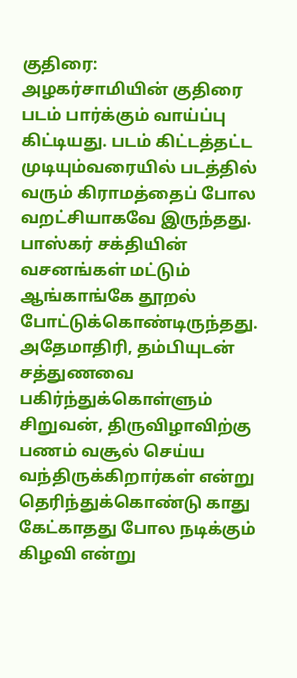குதிரை:
அழகர்சாமியின் குதிரை படம் பார்க்கும் வாய்ப்பு கிட்டியது. படம் கிட்டத்தட்ட முடியும்வரையில் படத்தில் வரும் கிராமத்தைப் போல வறட்சியாகவே இருந்தது. பாஸ்கர் சக்தியின் வசனங்கள் மட்டும் ஆங்காங்கே தூறல் போட்டுக்கொண்டிருந்தது. அதேமாதிரி, தம்பியுடன் சத்துணவை பகிர்ந்துக்கொள்ளும் சிறுவன், திருவிழாவிற்கு பணம் வசூல் செய்ய வந்திருக்கிறார்கள் என்று தெரிந்துக்கொண்டு காது கேட்காதது போல நடிக்கும் கிழவி என்று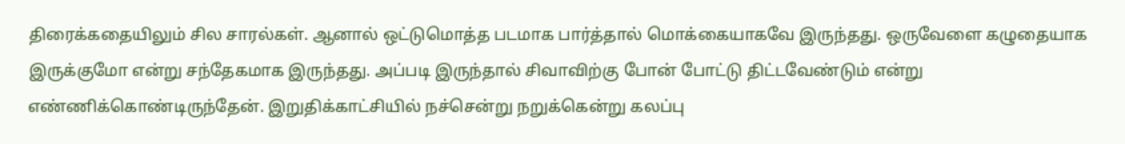திரைக்கதையிலும் சில சாரல்கள். ஆனால் ஒட்டுமொத்த படமாக பார்த்தால் மொக்கையாகவே இருந்தது. ஒருவேளை கழுதையாக இருக்குமோ என்று சந்தேகமாக இருந்தது. அப்படி இருந்தால் சிவாவிற்கு போன் போட்டு திட்டவேண்டும் என்று எண்ணிக்கொண்டிருந்தேன். இறுதிக்காட்சியில் நச்சென்று நறுக்கென்று கலப்பு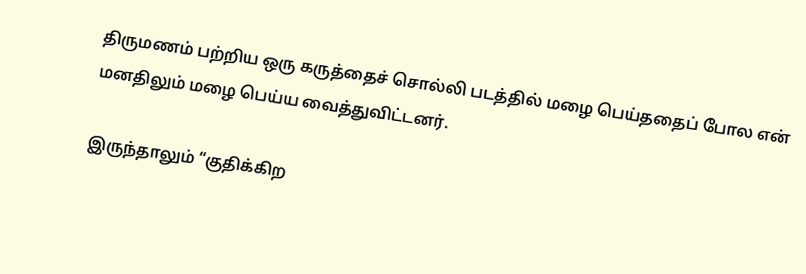திருமணம் பற்றிய ஒரு கருத்தைச் சொல்லி படத்தில் மழை பெய்ததைப் போல என் மனதிலும் மழை பெய்ய வைத்துவிட்டனர்.

இருந்தாலும் “குதிக்கிற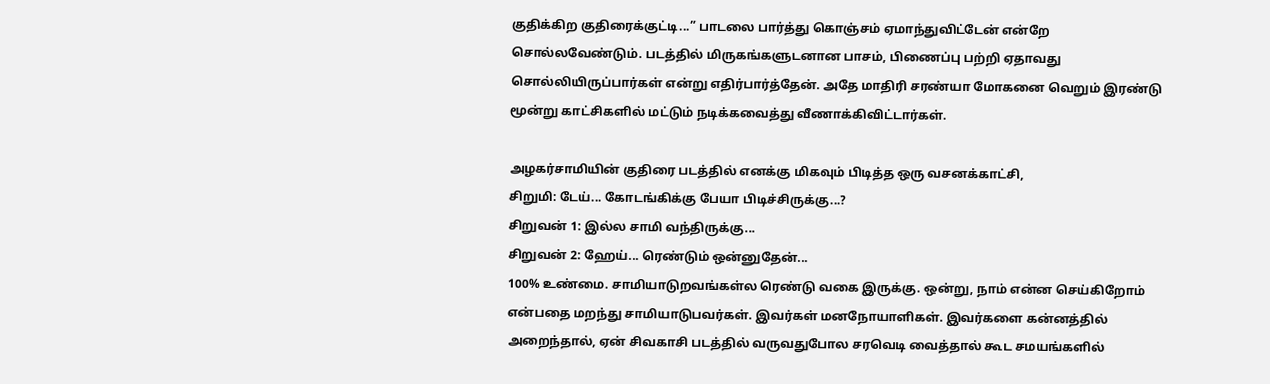குதிக்கிற குதிரைக்குட்டி...” பாடலை பார்த்து கொஞ்சம் ஏமாந்துவிட்டேன் என்றே சொல்லவேண்டும். படத்தில் மிருகங்களுடனான பாசம், பிணைப்பு பற்றி ஏதாவது சொல்லியிருப்பார்கள் என்று எதிர்பார்த்தேன். அதே மாதிரி சரண்யா மோகனை வெறும் இரண்டு மூன்று காட்சிகளில் மட்டும் நடிக்கவைத்து வீணாக்கிவிட்டார்கள்.

அழகர்சாமியின் குதிரை படத்தில் எனக்கு மிகவும் பிடித்த ஒரு வசனக்காட்சி,
சிறுமி: டேய்... கோடங்கிக்கு பேயா பிடிச்சிருக்கு...?
சிறுவன் 1: இல்ல சாமி வந்திருக்கு...
சிறுவன் 2: ஹேய்... ரெண்டும் ஒன்னுதேன்...
100% உண்மை. சாமியாடுறவங்கள்ல ரெண்டு வகை இருக்கு. ஒன்று, நாம் என்ன செய்கிறோம் என்பதை மறந்து சாமியாடுபவர்கள். இவர்கள் மனநோயாளிகள். இவர்களை கன்னத்தில் அறைந்தால், ஏன் சிவகாசி படத்தில் வருவதுபோல சரவெடி வைத்தால் கூட சமயங்களில்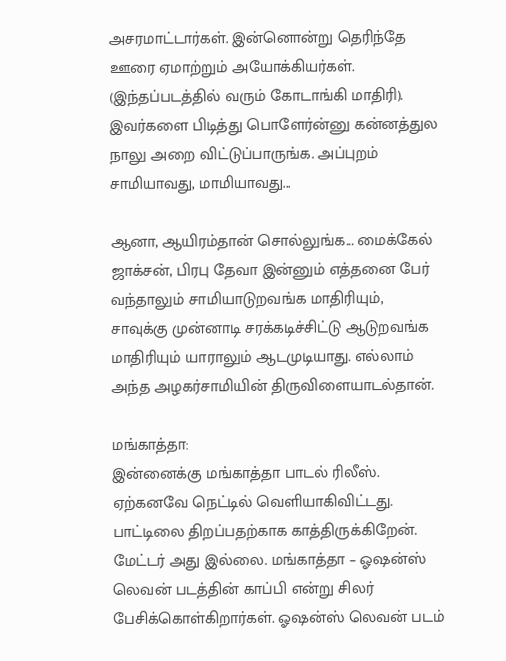அசரமாட்டார்கள். இன்னொன்று தெரிந்தே ஊரை ஏமாற்றும் அயோக்கியர்கள். (இந்தப்படத்தில் வரும் கோடாங்கி மாதிரி). இவர்களை பிடித்து பொளேர்ன்னு கன்னத்துல நாலு அறை விட்டுப்பாருங்க. அப்புறம் சாமியாவது, மாமியாவது...

ஆனா, ஆயிரம்தான் சொல்லுங்க... மைக்கேல் ஜாக்சன், பிரபு தேவா இன்னும் எத்தனை பேர் வந்தாலும் சாமியாடுறவங்க மாதிரியும், சாவுக்கு முன்னாடி சரக்கடிச்சிட்டு ஆடுறவங்க மாதிரியும் யாராலும் ஆடமுடியாது. எல்லாம் அந்த அழகர்சாமியின் திருவிளையாடல்தான்.

மங்காத்தா:
இன்னைக்கு மங்காத்தா பாடல் ரிலீஸ். ஏற்கனவே நெட்டில் வெளியாகிவிட்டது. பாட்டிலை திறப்பதற்காக காத்திருக்கிறேன். மேட்டர் அது இல்லை. மங்காத்தா – ஓஷன்ஸ் லெவன் படத்தின் காப்பி என்று சிலர் பேசிக்கொள்கிறார்கள். ஓஷன்ஸ் லெவன் படம்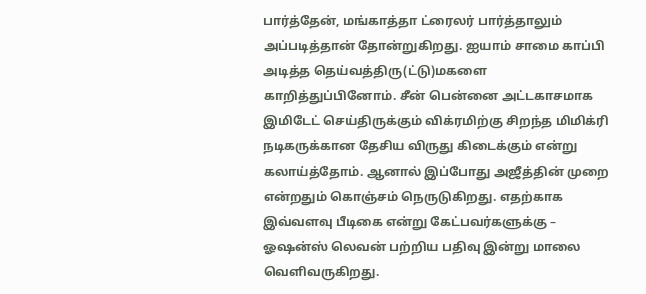பார்த்தேன், மங்காத்தா ட்ரைலர் பார்த்தாலும் அப்படித்தான் தோன்றுகிறது. ஐயாம் சாமை காப்பி அடித்த தெய்வத்திரு(ட்டு)மகளை காறித்துப்பினோம். சீன் பென்னை அட்டகாசமாக இமிடேட் செய்திருக்கும் விக்ரமிற்கு சிறந்த மிமிக்ரி நடிகருக்கான தேசிய விருது கிடைக்கும் என்று கலாய்த்தோம். ஆனால் இப்போது அஜீத்தின் முறை என்றதும் கொஞ்சம் நெருடுகிறது. எதற்காக இவ்வளவு பீடிகை என்று கேட்பவர்களுக்கு – ஓஷன்ஸ் லெவன் பற்றிய பதிவு இன்று மாலை வெளிவருகிறது.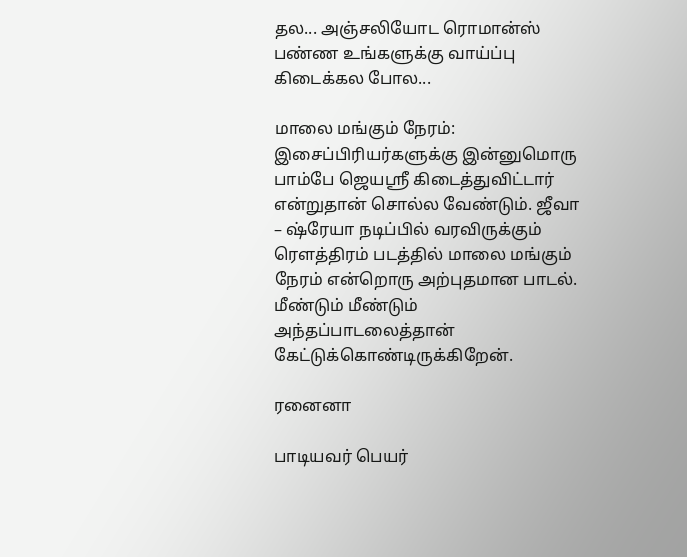தல... அஞ்சலியோட ரொமான்ஸ் பண்ண உங்களுக்கு வாய்ப்பு கிடைக்கல போல...

மாலை மங்கும் நேரம்:
இசைப்பிரியர்களுக்கு இன்னுமொரு பாம்பே ஜெயஸ்ரீ கிடைத்துவிட்டார் என்றுதான் சொல்ல வேண்டும். ஜீவா – ஷ்ரேயா நடிப்பில் வரவிருக்கும் ரெளத்திரம் படத்தில் மாலை மங்கும் நேரம் என்றொரு அற்புதமான பாடல். மீண்டும் மீண்டும் அந்தப்பாடலைத்தான் கேட்டுக்கொண்டிருக்கிறேன்.

ரனைனா

பாடியவர் பெயர்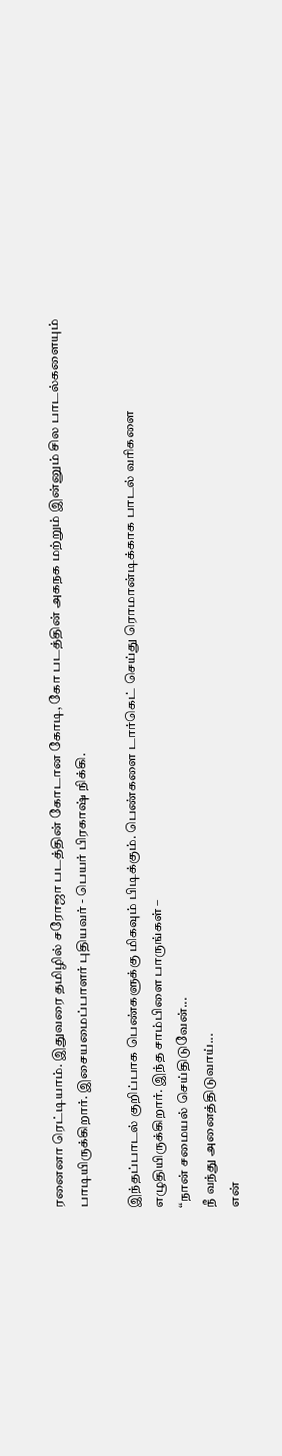ரனைனா ரெட்டியாம். இதுவரை தமிழில் சரோஜா படத்தின் கோடான கோடி, கோ படத்தின் அகநக மற்றும் இன்னும் சில பாடல்களையும் பாடியிருக்கிறார். இசையமைப்பாளர் புதியவர் - பெயர் பிரகாஷ் நிக்கி.

இந்தப்பாடல் குறிப்பாக பெண்களுக்கு மிகவும் பிடிக்கும். பெண்களை டார்கெட் செய்து ரொமான்டிக்காக பாடல் வரிகளை எழுதியிருக்கிறார். இந்த சாம்பிளை பாருங்கள் –
“நான் சமையல் செய்திடுவேன்...
நீ வந்து அனைத்திடுவாய்...
என்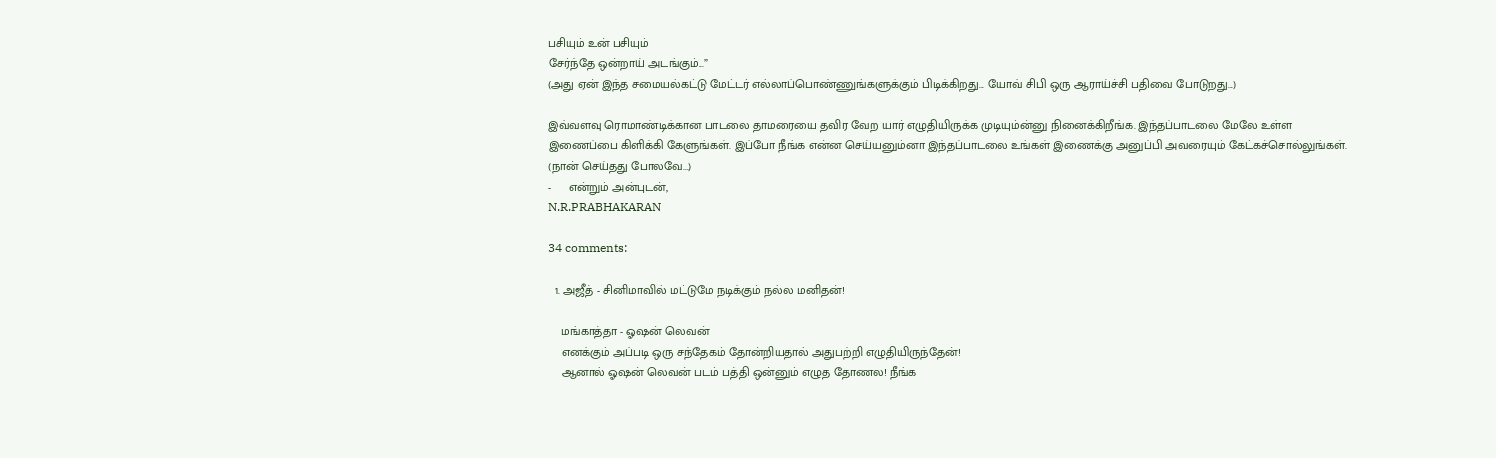பசியும் உன் பசியும்
சேர்ந்தே ஒன்றாய் அடங்கும்...”
(அது ஏன் இந்த சமையல்கட்டு மேட்டர் எல்லாப்பொண்ணுங்களுக்கும் பிடிக்கிறது... யோவ் சிபி ஒரு ஆராய்ச்சி பதிவை போடுறது...)

இவ்வளவு ரொமாண்டிக்கான பாடலை தாமரையை தவிர வேற யார் எழுதியிருக்க முடியும்ன்னு நினைக்கிறீங்க. இந்தப்பாடலை மேலே உள்ள இணைப்பை கிளிக்கி கேளுங்கள். இப்போ நீங்க என்ன செய்யனும்னா இந்தப்பாடலை உங்கள் இணைக்கு அனுப்பி அவரையும் கேட்கச்சொல்லுங்கள். (நான் செய்தது போலவே...)
-     என்றும் அன்புடன்,
N.R.PRABHAKARAN

34 comments:

  1. அஜீத் - சினிமாவில் மட்டுமே நடிக்கும் நல்ல மனிதன்!

    மங்காத்தா - ஓஷன் லெவன்
    எனக்கும் அப்படி ஒரு சந்தேகம் தோன்றியதால் அதுபற்றி எழுதியிருந்தேன்!
    ஆனால் ஓஷன் லெவன் படம் பத்தி ஒன்னும் எழுத தோணல! நீங்க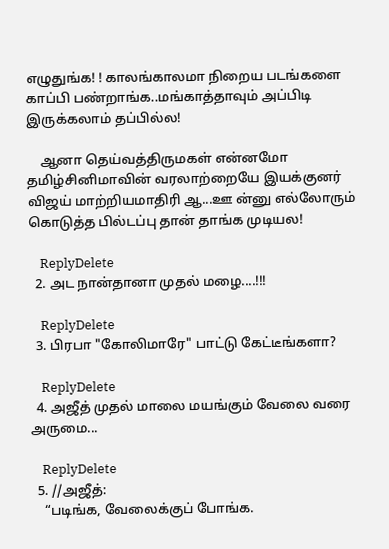எழுதுங்க! ! காலங்காலமா நிறைய படங்களை காப்பி பண்றாங்க..மங்காத்தாவும் அப்பிடி இருக்கலாம் தப்பில்ல!

    ஆனா தெய்வத்திருமகள் என்னமோ தமிழ்சினிமாவின் வரலாற்றையே இயக்குனர் விஜய் மாற்றியமாதிரி ஆ...ஊ ன்னு எல்லோரும் கொடுத்த பில்டப்பு தான் தாங்க முடியல!

    ReplyDelete
  2. அட நான்தானா முதல் மழை....!!!

    ReplyDelete
  3. பிரபா "கோலிமாரே" பாட்டு கேட்டீங்களா?

    ReplyDelete
  4. அஜீத் முதல் மாலை மயங்கும் வேலை வரை அருமை...

    ReplyDelete
  5. //அஜீத்:
    “படிங்க, வேலைக்குப் போங்க.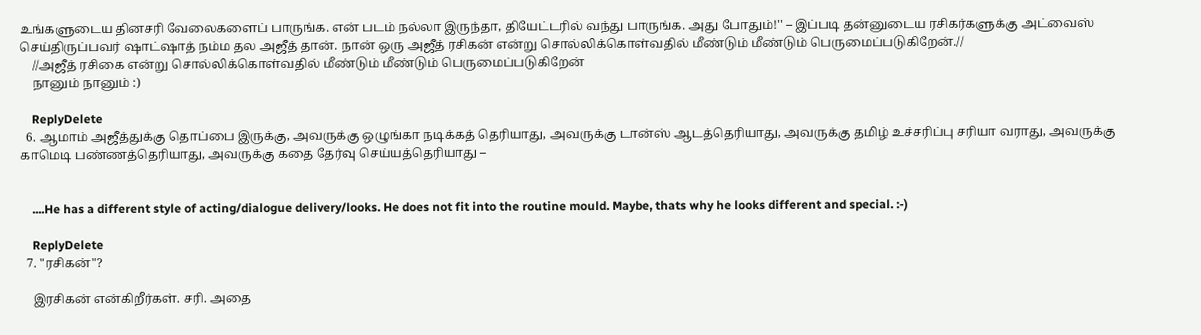உங்களுடைய தினசரி வேலைகளைப் பாருங்க. என் படம் நல்லா இருந்தா, தியேட்டரில் வந்து பாருங்க. அது போதும்!'' – இப்படி தன்னுடைய ரசிகர்களுக்கு அட்வைஸ் செய்திருப்பவர் ஷாட்ஷாத் நம்ம தல அஜீத் தான். நான் ஒரு அஜீத் ரசிகன் என்று சொல்லிக்கொள்வதில் மீண்டும் மீண்டும் பெருமைப்படுகிறேன்.//
    //அஜீத் ரசிகை என்று சொல்லிக்கொள்வதில் மீண்டும் மீண்டும் பெருமைப்படுகிறேன்
    நானும் நானும் :)

    ReplyDelete
  6. ஆமாம் அஜீத்துக்கு தொப்பை இருக்கு, அவருக்கு ஒழுங்கா நடிக்கத் தெரியாது, அவருக்கு டான்ஸ் ஆடத்தெரியாது, அவருக்கு தமிழ் உச்சரிப்பு சரியா வராது, அவருக்கு காமெடி பண்ணத்தெரியாது, அவருக்கு கதை தேர்வு செய்யத்தெரியாது –


    ....He has a different style of acting/dialogue delivery/looks. He does not fit into the routine mould. Maybe, thats why he looks different and special. :-)

    ReplyDelete
  7. "ரசிகன்"?

    இரசிகன் என்கிறீர்கள். சரி. அதை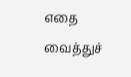எதை வைத்துச்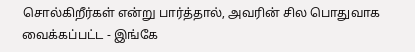சொல்கிறீர்கள் என்று பார்த்தால், அவரின் சில பொதுவாக வைக்கப்பட்ட - இங்கே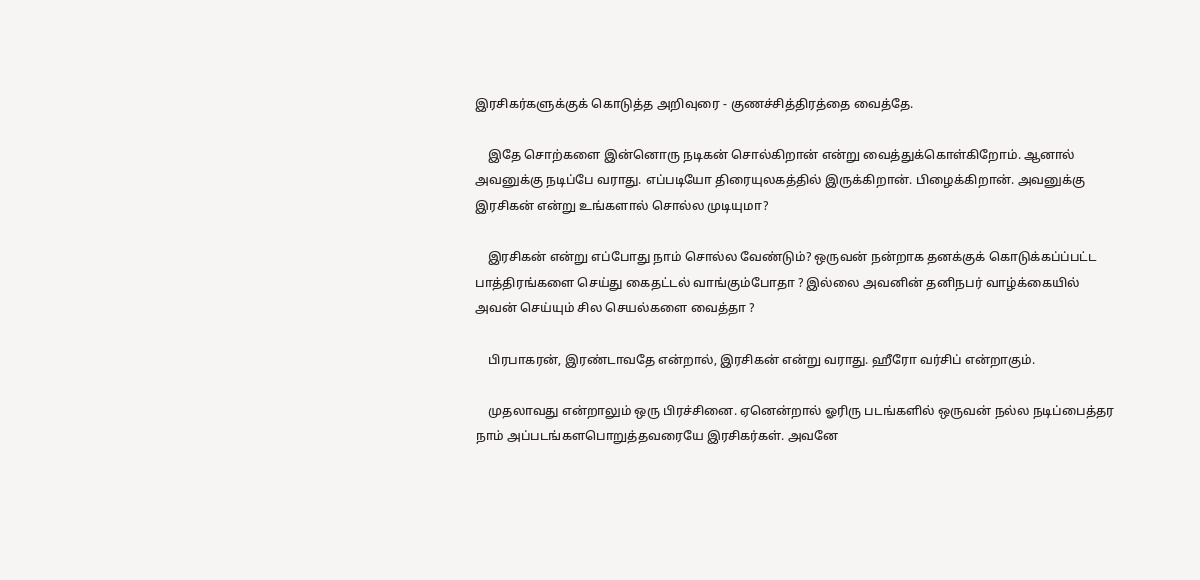இரசிகர்களுக்குக் கொடுத்த அறிவுரை - குணச்சித்திரத்தை வைத்தே.

    இதே சொற்களை இன்னொரு நடிகன் சொல்கிறான் என்று வைத்துக்கொள்கிறோம். ஆனால் அவனுக்கு நடிப்பே வராது. எப்படியோ திரையுலகத்தில் இருக்கிறான். பிழைக்கிறான். அவனுக்கு இரசிகன் என்று உங்களால் சொல்ல முடியுமா?

    இரசிகன் என்று எப்போது நாம் சொல்ல வேண்டும்? ஒருவன் நன்றாக தனக்குக் கொடுக்கப்ப்பட்ட பாத்திரங்களை செய்து கைதட்டல் வாங்கும்போதா ? இல்லை அவனின் தனிநபர் வாழ்க்கையில் அவன் செய்யும் சில செயல்களை வைத்தா ?

    பிரபாகரன், இரண்டாவதே என்றால், இரசிகன் என்று வராது. ஹீரோ வர்சிப் என்றாகும்.

    முதலாவது என்றாலும் ஒரு பிரச்சினை. ஏனென்றால் ஓரிரு படங்களில் ஒருவன் நல்ல நடிப்பைத்தர நாம் அப்படங்களபொறுத்தவரையே இரசிகர்கள். அவனே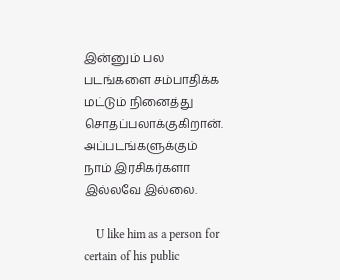இன்னும் பல படங்களை சம்பாதிக்க மட்டும் நினைத்து சொதப்பலாக்குகிறான். அப்படங்களுக்கும் நாம் இரசிகர்களா இல்லவே இல்லை.

    U like him as a person for certain of his public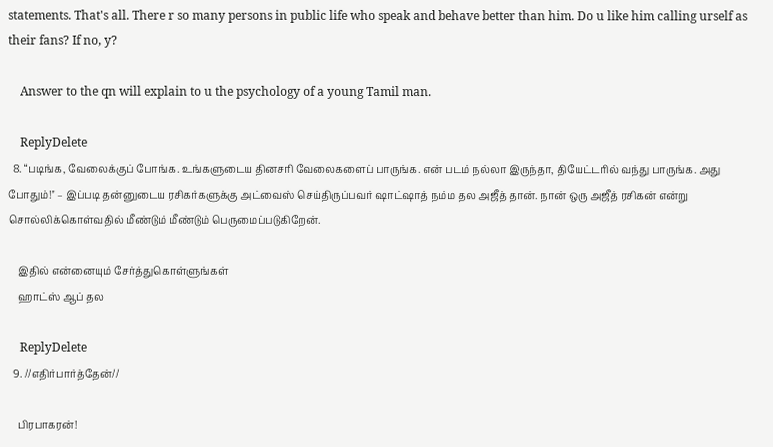statements. That's all. There r so many persons in public life who speak and behave better than him. Do u like him calling urself as their fans? If no, y?

    Answer to the qn will explain to u the psychology of a young Tamil man.

    ReplyDelete
  8. “படிங்க, வேலைக்குப் போங்க. உங்களுடைய தினசரி வேலைகளைப் பாருங்க. என் படம் நல்லா இருந்தா, தியேட்டரில் வந்து பாருங்க. அது போதும்!'' – இப்படி தன்னுடைய ரசிகர்களுக்கு அட்வைஸ் செய்திருப்பவர் ஷாட்ஷாத் நம்ம தல அஜீத் தான். நான் ஒரு அஜீத் ரசிகன் என்று சொல்லிக்கொள்வதில் மீண்டும் மீண்டும் பெருமைப்படுகிறேன்.

    இதில் என்னையும் சேர்த்துகொள்ளுங்கள்
    ஹாட்ஸ் ஆப் தல

    ReplyDelete
  9. //எதிர்பார்த்தேன்//

    பிரபாகரன்!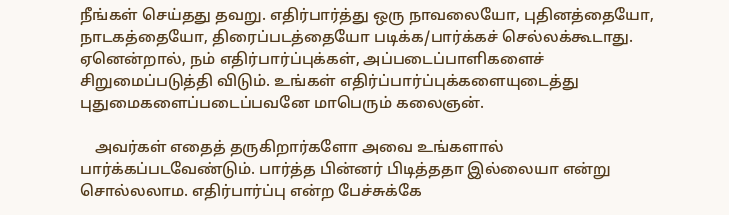நீங்கள் செய்தது தவறு. எதிர்பார்த்து ஒரு நாவலையோ, புதினத்தையோ, நாடகத்தையோ, திரைப்படத்தையோ படிக்க/பார்க்கச் செல்லக்கூடாது. ஏனென்றால், நம் எதிர்பார்ப்புக்கள், அப்படைப்பாளிகளைச் சிறுமைப்படுத்தி விடும். உங்கள் எதிர்ப்பார்ப்புக்களையுடைத்து புதுமைகளைப்படைப்பவனே மாபெரும் கலைஞன்.

    அவர்கள் எதைத் தருகிறார்களோ அவை உங்களால் பார்க்கப்படவேண்டும். பார்த்த பின்னர் பிடித்ததா இல்லையா என்று சொல்லலாம. எதிர்பார்ப்பு என்ற பேச்சுக்கே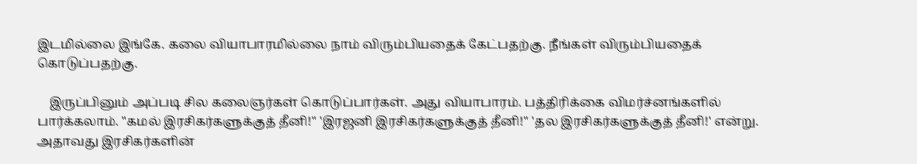இடமில்லை இங்கே. கலை வியாபாரமில்லை நாம் விரும்பியதைக் கேட்பதற்கு. நீங்கள் விரும்பியதைக் கொடுப்பதற்கு.

    இருப்பினும் அப்படி சில கலைஞர்கள் கொடுப்பார்கள். அது வியாபாரம். பத்திரிக்கை விமர்ச்னங்களில் பார்க்கலாம். "கமல் இரசிகர்களுக்குத் தீனி!" 'இரஜனி இரசிகர்களுக்குத் தீனி!" 'தல இரசிகர்களுக்குத் தீனி!' என்று. அதாவது இரசிகர்களின்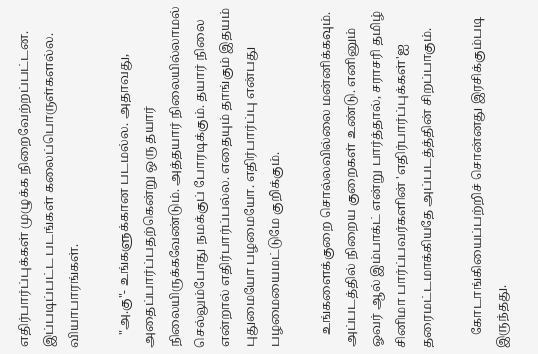எதிர்பார்ப்புக்கள் முழுக்க நிறைவேற்றப்பட்டன. இப்படிப்பட்ட படங்கள் கலைப்பொருள்களல்ல. வியாபாரங்கள்.

    "அ.கு"- உங்களுக்கான படமல்ல. அதாவது, அதைப்பார்ப்பதற்கென்று ஒரு தயார் நிலையிருக்கவேண்டும். அத்தயார் நிலையில்லாமல் செல்லும்போது நமக்குப் போரடிக்கும். தயார் நிலை என்றால் எதிர்பார்ப்பல்ல. எதையும் தாங்கும் இதயம் புதுமையோ பழமையோ. எதிர்பார்ப்பு என்பது பழமையைமட்டுமே குறிக்கும்.

    உங்களைக்குறை சொல்லவில்லை மன்னிக்கவும். அப்படத்தில் நிறைய குறைகள் உண்டு. எனினும் ஓவர் ஆல் இம்பாக்ட் என்று பார்த்தால், சராசரி தமிழ் சினிமா பார்ப்பவர்களின் 'எதிர்பார்ப்புக்கள்'ஐ தரைமட்டமாக்கியதே அப்படத்த்தின் சிறப்பாகும்.

    கோடாங்கியைப்பற்றிச் சொன்னது இரசிக்கும்படி இருந்தது.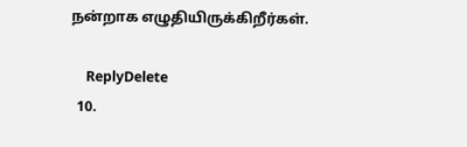நன்றாக எழுதியிருக்கிறீர்கள்.

    ReplyDelete
  10.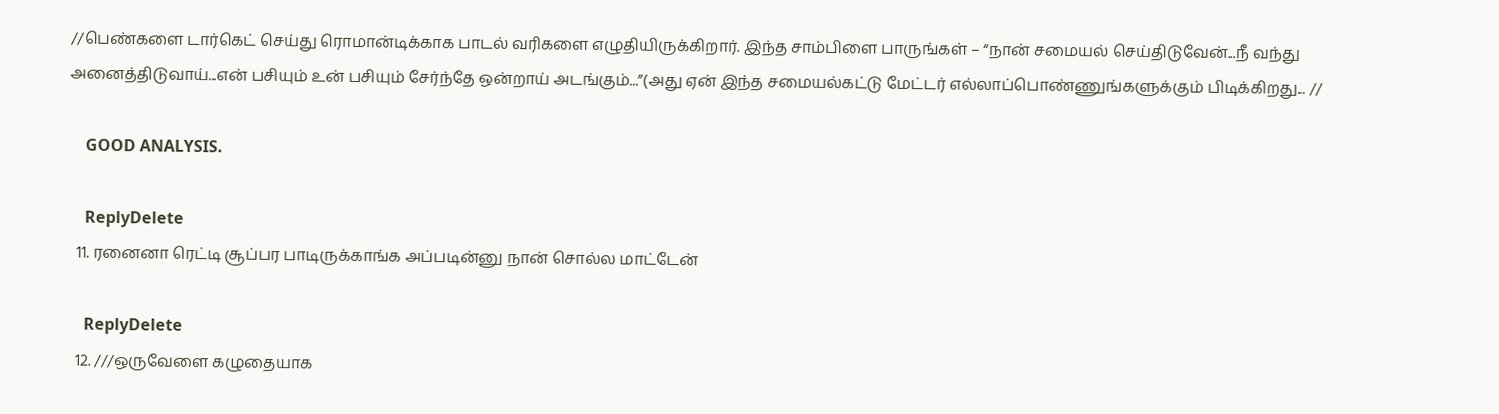//பெண்களை டார்கெட் செய்து ரொமான்டிக்காக பாடல் வரிகளை எழுதியிருக்கிறார். இந்த சாம்பிளை பாருங்கள் – “நான் சமையல் செய்திடுவேன்...நீ வந்து அனைத்திடுவாய்...என் பசியும் உன் பசியும் சேர்ந்தே ஒன்றாய் அடங்கும்...”(அது ஏன் இந்த சமையல்கட்டு மேட்டர் எல்லாப்பொண்ணுங்களுக்கும் பிடிக்கிறது... //

    GOOD ANALYSIS.

    ReplyDelete
  11. ரனைனா ரெட்டி சூப்பர பாடிருக்காங்க அப்படின்னு நான் சொல்ல மாட்டேன்

    ReplyDelete
  12. ///ஒருவேளை கழுதையாக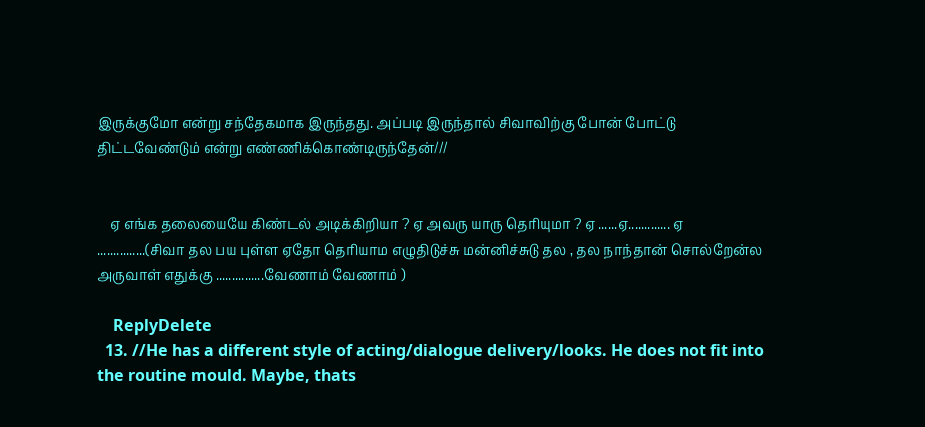இருக்குமோ என்று சந்தேகமாக இருந்தது. அப்படி இருந்தால் சிவாவிற்கு போன் போட்டு திட்டவேண்டும் என்று எண்ணிக்கொண்டிருந்தேன்///


    ஏ எங்க தலையையே கிண்டல் அடிக்கிறியா ? ஏ அவரு யாரு தெரியுமா ? ஏ ......ஏ............. ஏ ...............(சிவா தல பய புள்ள ஏதோ தெரியாம எழுதிடுச்சு மன்னிச்சுடு தல , தல நாந்தான் சொல்றேன்ல அருவாள் எதுக்கு ...............வேணாம் வேணாம் )

    ReplyDelete
  13. //He has a different style of acting/dialogue delivery/looks. He does not fit into the routine mould. Maybe, thats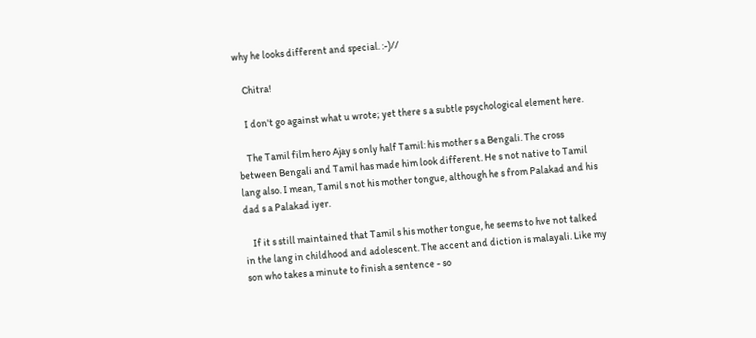why he looks different and special. :-)//

    Chitra!

    I don't go against what u wrote; yet there s a subtle psychological element here.

    The Tamil film hero Ajay s only half Tamil: his mother s a Bengali. The cross between Bengali and Tamil has made him look different. He s not native to Tamil lang also. I mean, Tamil s not his mother tongue, although he s from Palakad and his dad s a Palakad iyer.

    If it s still maintained that Tamil s his mother tongue, he seems to hve not talked in the lang in childhood and adolescent. The accent and diction is malayali. Like my son who takes a minute to finish a sentence - so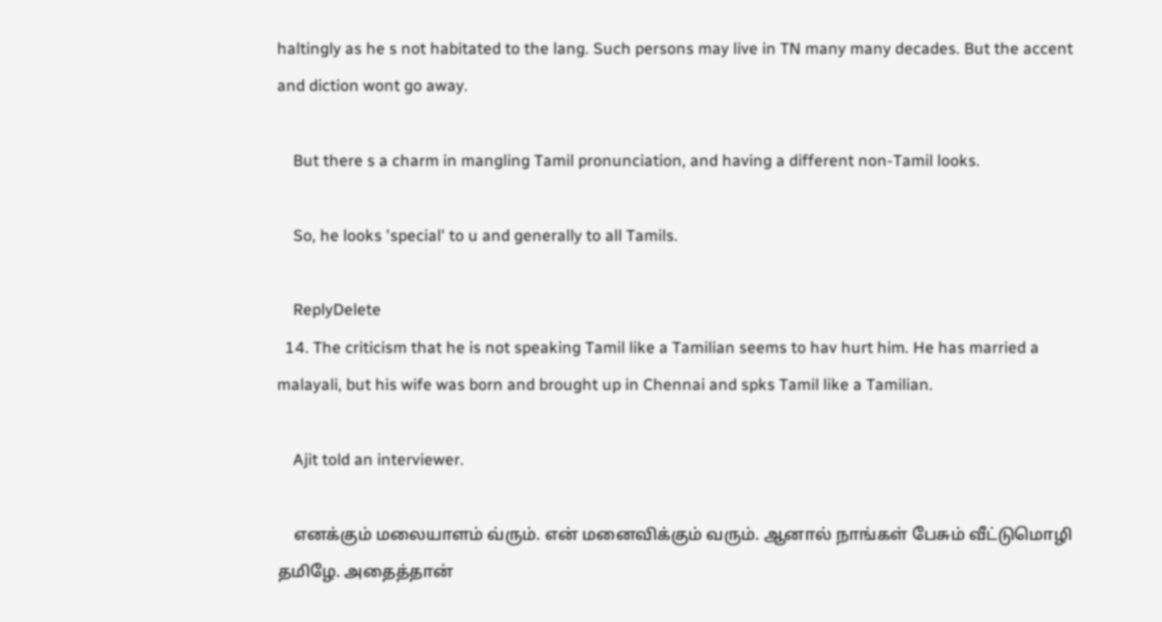haltingly as he s not habitated to the lang. Such persons may live in TN many many decades. But the accent and diction wont go away.

    But there s a charm in mangling Tamil pronunciation, and having a different non-Tamil looks.

    So, he looks 'special' to u and generally to all Tamils.

    ReplyDelete
  14. The criticism that he is not speaking Tamil like a Tamilian seems to hav hurt him. He has married a malayali, but his wife was born and brought up in Chennai and spks Tamil like a Tamilian.

    Ajit told an interviewer.

    எனக்கும் மலையாளம் வ்ரும். என் மனைவிக்கும் வரும். ஆனால் நாங்கள் பேசும் வீட்டுமொழி தமிழே. அதைத்தான்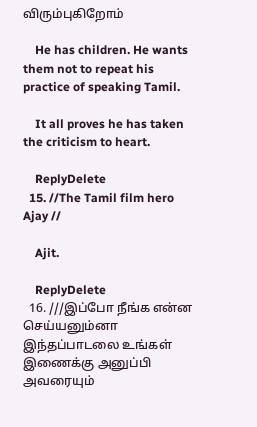விரும்புகிறோம்

    He has children. He wants them not to repeat his practice of speaking Tamil.

    It all proves he has taken the criticism to heart.

    ReplyDelete
  15. //The Tamil film hero Ajay //

    Ajit.

    ReplyDelete
  16. ///இப்போ நீங்க என்ன செய்யனும்னா இந்தப்பாடலை உங்கள் இணைக்கு அனுப்பி அவரையும்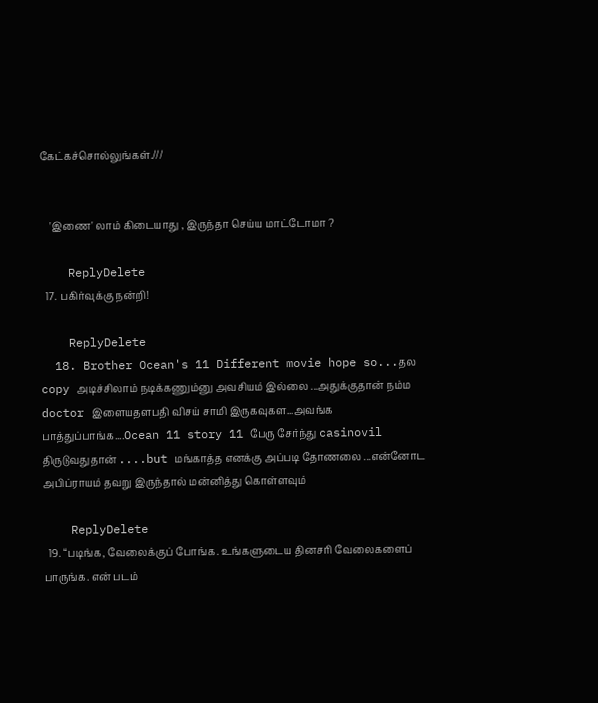கேட்கச்சொல்லுங்கள்.///


    'இணை' லாம் கிடையாது , இருந்தா செய்ய மாட்டோமா ?

    ReplyDelete
  17. பகிர்வுக்கு நன்றி!

    ReplyDelete
  18. Brother Ocean's 11 Different movie hope so...தல copy அடிச்சிலாம் நடிக்கணும்னு அவசியம் இல்லை ...அதுக்குதான் நம்ம doctor இளையதளபதி விசய் சாமி இருகவுகள...அவங்க பாத்துப்பாங்க....Ocean 11 story 11 பேரு சேர்ந்து casinovil திருடுவதுதான் ....but மங்காத்த எனக்கு அப்படி தோணலை ...என்னோட அபிப்ராயம் தவறு இருந்தால் மன்னித்து கொள்ளவும்

    ReplyDelete
  19. “படிங்க, வேலைக்குப் போங்க. உங்களுடைய தினசரி வேலைகளைப் பாருங்க. என் படம்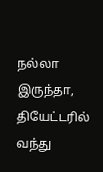நல்லா இருந்தா, தியேட்டரில் வந்து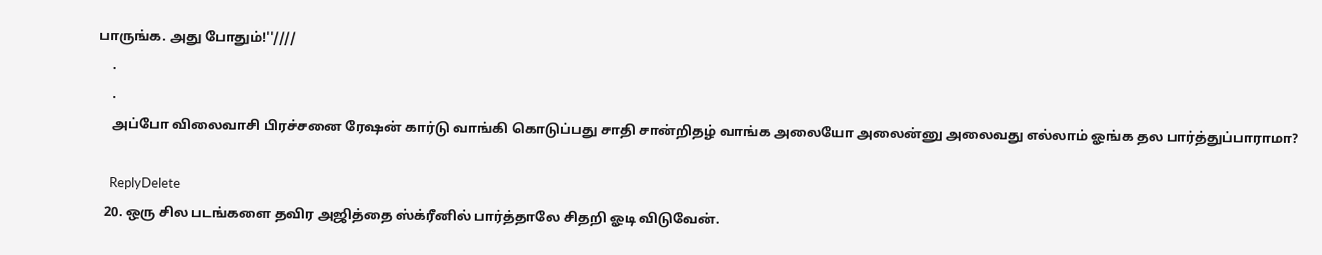பாருங்க. அது போதும்!''////
    .
    .
    அப்போ விலைவாசி பிரச்சனை ரேஷன் கார்டு வாங்கி கொடுப்பது சாதி சான்றிதழ் வாங்க அலையோ அலைன்னு அலைவது எல்லாம் ஓங்க தல பார்த்துப்பாராமா?

    ReplyDelete
  20. ஒரு சில படங்களை தவிர அஜித்தை ஸ்க்ரீனில் பார்த்தாலே சிதறி ஓடி விடுவேன்.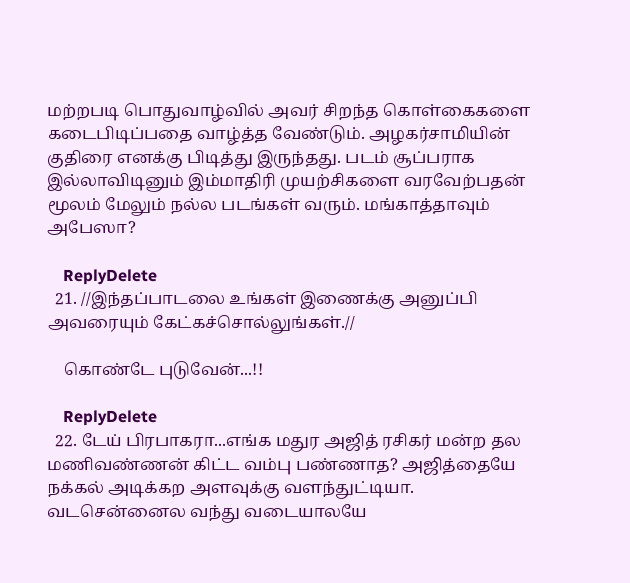மற்றபடி பொதுவாழ்வில் அவர் சிறந்த கொள்கைகளை கடைபிடிப்பதை வாழ்த்த வேண்டும். அழகர்சாமியின் குதிரை எனக்கு பிடித்து இருந்தது. படம் சூப்பராக இல்லாவிடினும் இம்மாதிரி முயற்சிகளை வரவேற்பதன் மூலம் மேலும் நல்ல படங்கள் வரும். மங்காத்தாவும் அபேஸா?

    ReplyDelete
  21. //இந்தப்பாடலை உங்கள் இணைக்கு அனுப்பி அவரையும் கேட்கச்சொல்லுங்கள்.//

    கொண்டே புடுவேன்...!!

    ReplyDelete
  22. டேய் பிரபாகரா...எங்க மதுர அஜித் ரசிகர் மன்ற தல மணிவண்ணன் கிட்ட வம்பு பண்ணாத? அஜித்தையே நக்கல் அடிக்கற அளவுக்கு வளந்துட்டியா. வடசென்னைல வந்து வடையாலயே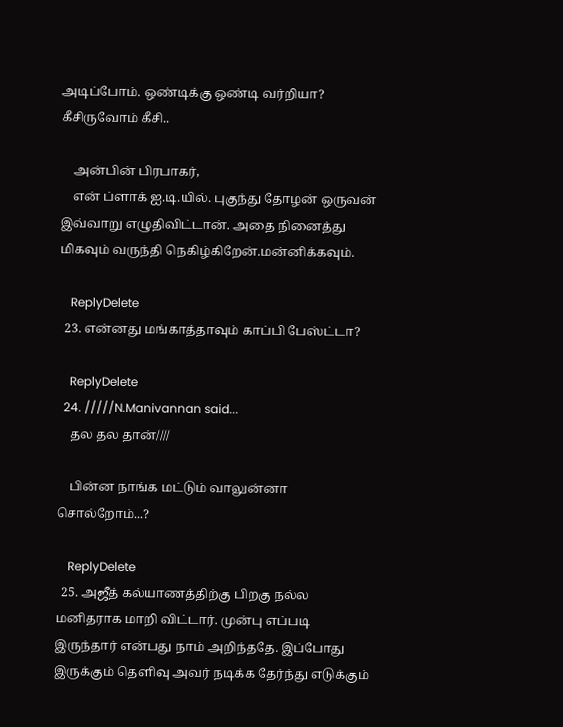அடிப்போம். ஒண்டிக்கு ஒண்டி வர்றியா? கீசிருவோம் கீசி..

    அன்பின் பிரபாகர்,
    என் ப்ளாக் ஐ.டி.யில். புகுந்து தோழன் ஒருவன் இவ்வாறு எழுதிவிட்டான். அதை நினைத்து மிகவும் வருந்தி நெகிழ்கிறேன்.மன்னிக்கவும்.

    ReplyDelete
  23. என்னது மங்காத்தாவும் காப்பி பேஸ்ட்டா?

    ReplyDelete
  24. /////N.Manivannan said...
    தல தல தான்////

    பின்ன நாங்க மட்டும் வாலுன்னா சொல்றோம்...?

    ReplyDelete
  25. அஜீத் கல்யாணத்திற்கு பிறகு நல்ல மனிதராக மாறி விட்டார். முன்பு எப்படி இருந்தார் என்பது நாம் அறிந்ததே. இப்போது இருக்கும் தெளிவு அவர் நடிக்க தேர்ந்து எடுக்கும்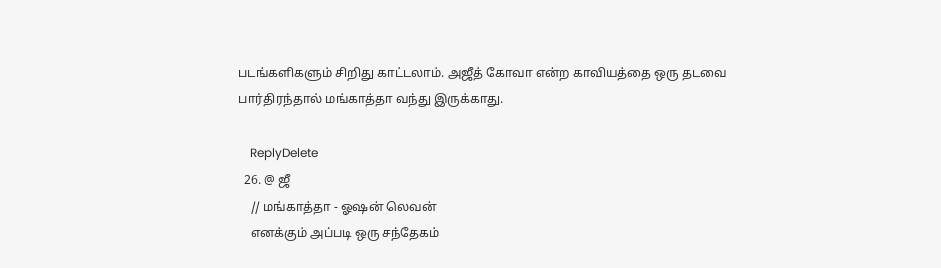படங்களிகளும் சிறிது காட்டலாம். அஜீத் கோவா என்ற காவியத்தை ஒரு தடவை பார்திரந்தால் மங்காத்தா வந்து இருக்காது.

    ReplyDelete
  26. @ ஜீ
    // மங்காத்தா - ஓஷன் லெவன்
    எனக்கும் அப்படி ஒரு சந்தேகம்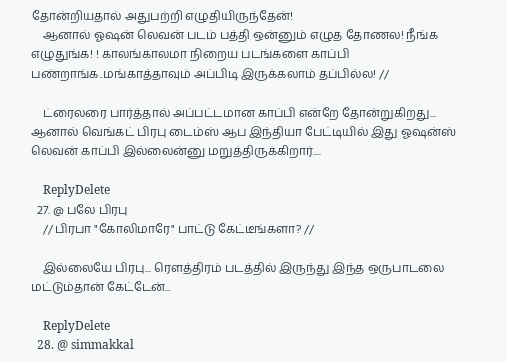தோன்றியதால் அதுபற்றி எழுதியிருந்தேன்!
    ஆனால் ஓஷன் லெவன் படம் பத்தி ஒன்னும் எழுத தோணல! நீங்க எழுதுங்க! ! காலங்காலமா நிறைய படங்களை காப்பி பண்றாங்க..மங்காத்தாவும் அப்பிடி இருக்கலாம் தப்பில்ல! //

    ட்ரைலரை பார்த்தால் அப்பட்டமான காப்பி என்றே தோன்றுகிறது... ஆனால் வெங்கட் பிரபு டைம்ஸ் ஆப இந்தியா பேட்டியில் இது ஓஷன்ஸ் லெவன் காப்பி இல்லைன்னு மறுத்திருக்கிறார்....

    ReplyDelete
  27. @ பலே பிரபு
    // பிரபா "கோலிமாரே" பாட்டு கேட்டீங்களா? //

    இல்லையே பிரபு... ரெளத்திரம் படத்தில் இருந்து இந்த ஒருபாடலை மட்டும்தான் கேட்டேன்...

    ReplyDelete
  28. @ simmakkal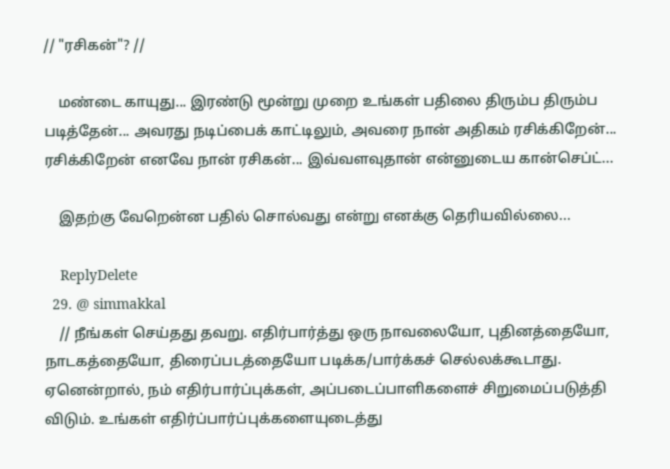// "ரசிகன்"? //

    மண்டை காயுது... இரண்டு மூன்று முறை உங்கள் பதிலை திரும்ப திரும்ப படித்தேன்... அவரது நடிப்பைக் காட்டிலும், அவரை நான் அதிகம் ரசிக்கிறேன்... ரசிக்கிறேன் எனவே நான் ரசிகன்... இவ்வளவுதான் என்னுடைய கான்செப்ட்...

    இதற்கு வேறென்ன பதில் சொல்வது என்று எனக்கு தெரியவில்லை...

    ReplyDelete
  29. @ simmakkal
    // நீங்கள் செய்தது தவறு. எதிர்பார்த்து ஒரு நாவலையோ, புதினத்தையோ, நாடகத்தையோ, திரைப்படத்தையோ படிக்க/பார்க்கச் செல்லக்கூடாது. ஏனென்றால், நம் எதிர்பார்ப்புக்கள், அப்படைப்பாளிகளைச் சிறுமைப்படுத்தி விடும். உங்கள் எதிர்ப்பார்ப்புக்களையுடைத்து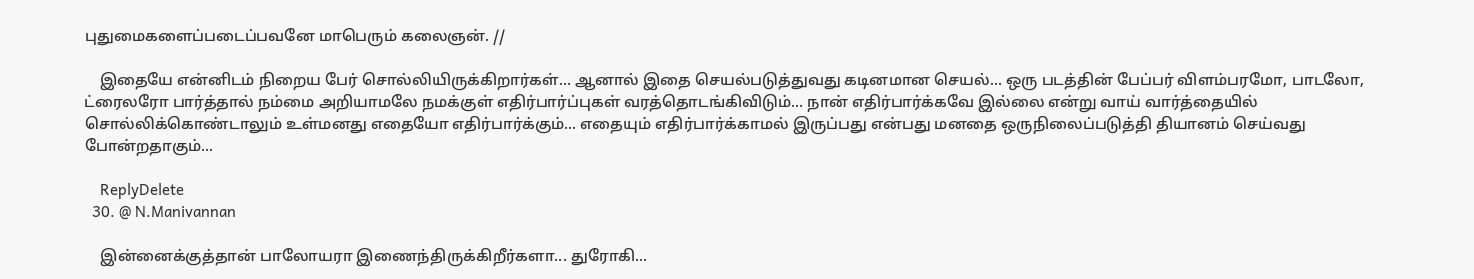புதுமைகளைப்படைப்பவனே மாபெரும் கலைஞன். //

    இதையே என்னிடம் நிறைய பேர் சொல்லியிருக்கிறார்கள்... ஆனால் இதை செயல்படுத்துவது கடினமான செயல்... ஒரு படத்தின் பேப்பர் விளம்பரமோ, பாடலோ, ட்ரைலரோ பார்த்தால் நம்மை அறியாமலே நமக்குள் எதிர்பார்ப்புகள் வரத்தொடங்கிவிடும்... நான் எதிர்பார்க்கவே இல்லை என்று வாய் வார்த்தையில் சொல்லிக்கொண்டாலும் உள்மனது எதையோ எதிர்பார்க்கும்... எதையும் எதிர்பார்க்காமல் இருப்பது என்பது மனதை ஒருநிலைப்படுத்தி தியானம் செய்வது போன்றதாகும்...

    ReplyDelete
  30. @ N.Manivannan

    இன்னைக்குத்தான் பாலோயரா இணைந்திருக்கிறீர்களா... துரோகி...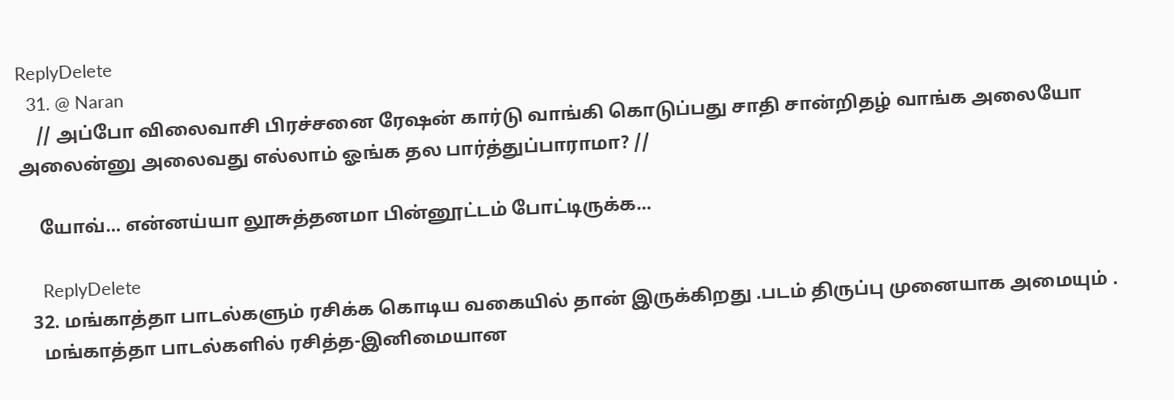ReplyDelete
  31. @ Naran
    // அப்போ விலைவாசி பிரச்சனை ரேஷன் கார்டு வாங்கி கொடுப்பது சாதி சான்றிதழ் வாங்க அலையோ அலைன்னு அலைவது எல்லாம் ஓங்க தல பார்த்துப்பாராமா? //

    யோவ்... என்னய்யா லூசுத்தனமா பின்னூட்டம் போட்டிருக்க...

    ReplyDelete
  32. மங்காத்தா பாடல்களும் ரசிக்க கொடிய வகையில் தான் இருக்கிறது .படம் திருப்பு முனையாக அமையும் .
    மங்காத்தா பாடல்களில் ரசித்த-இனிமையான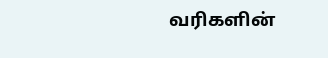வரிகளின்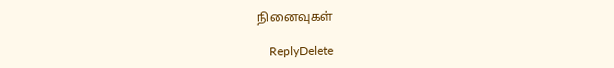நினைவுகள்

    ReplyDelete